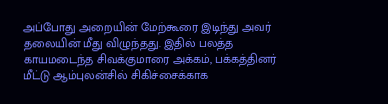அப்போது அறையின் மேற்கூரை இடிந்து அவர் தலையின் மீது விழுந்தது. இதில் பலத்த காயமடைந்த சிவக்குமாரை அக்கம், பக்கத்தினர் மீட்டு ஆம்புலன்சில் சிகிச்சைக்காக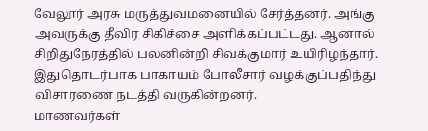வேலூர் அரசு மருத்துவமனையில் சேர்த்தனர். அங்கு அவருக்கு தீவிர சிகிச்சை அளிக்கப்பட்டது. ஆனால் சிறிதுநேரத்தில் பலனின்றி சிவக்குமார் உயிரிழந்தார். இதுதொடர்பாக பாகாயம் போலீசார் வழக்குப்பதிந்து விசாரணை நடத்தி வருகின்றனர்.
மாணவர்கள்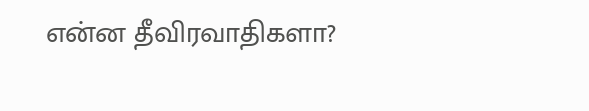என்ன தீவிரவாதிகளா?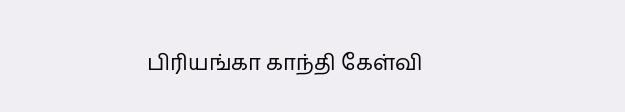பிரியங்கா காந்தி கேள்வி